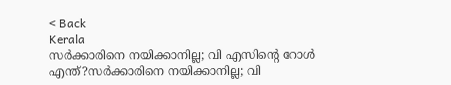< Back
Kerala
സര്‍ക്കാരിനെ നയിക്കാനില്ല; വി എസിന്റെ റോള്‍ എന്ത്?സര്‍ക്കാരിനെ നയിക്കാനില്ല; വി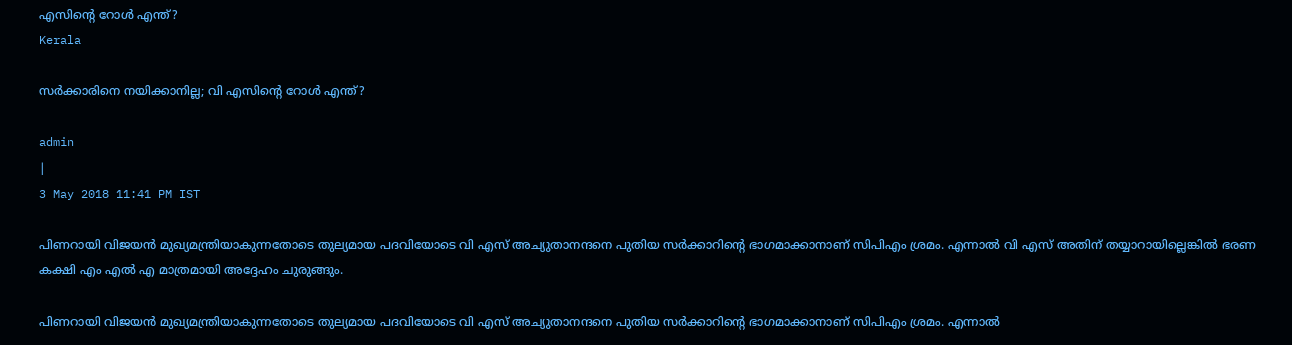എസിന്റെ റോള്‍ എന്ത്?
Kerala

സര്‍ക്കാരിനെ നയിക്കാനില്ല; വി എസിന്റെ റോള്‍ എന്ത്?

admin
|
3 May 2018 11:41 PM IST

പിണറായി വിജയന്‍ മുഖ്യമന്ത്രിയാകുന്നതോടെ തുല്യമായ പദവിയോടെ വി എസ് അച്യുതാനന്ദനെ പുതിയ സര്‍ക്കാറിന്റെ ഭാഗമാക്കാനാണ് സിപിഎം ശ്രമം. എന്നാല്‍ വി എസ് അതിന് തയ്യാറായില്ലെങ്കില്‍ ഭരണ കക്ഷി എം എല്‍ എ മാത്രമായി അദ്ദേഹം ചുരുങ്ങും.

പിണറായി വിജയന്‍ മുഖ്യമന്ത്രിയാകുന്നതോടെ തുല്യമായ പദവിയോടെ വി എസ് അച്യുതാനന്ദനെ പുതിയ സര്‍ക്കാറിന്റെ ഭാഗമാക്കാനാണ് സിപിഎം ശ്രമം. എന്നാല്‍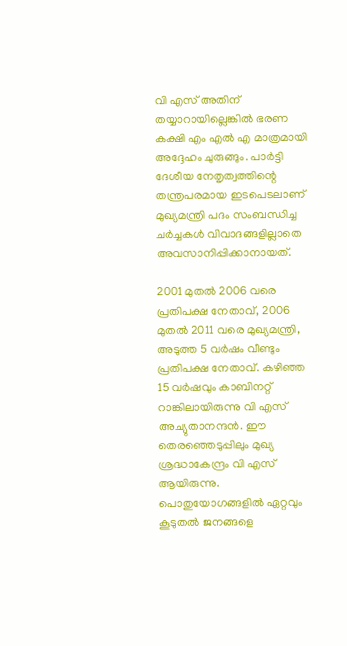വി എസ് അതിന് തയ്യാറായില്ലെങ്കില്‍ ഭരണ കക്ഷി എം എല്‍ എ മാത്രമായി അദ്ദേഹം ചുരുങ്ങും. പാര്‍ട്ടി ദേശീയ നേതൃത്വത്തിന്റെ തന്ത്രപരമായ ഇടപെടലാണ് മുഖ്യമന്ത്രി പദം സംബന്ധിച്ച ചര്‍ച്ചകള്‍ വിവാദങ്ങളില്ലാതെ അവസാനിപ്പിക്കാനായത്.

2001 മുതല്‍ 2006 വരെ പ്രതിപക്ഷ നേതാവ്, 2006 മുതല്‍ 2011 വരെ മുഖ്യമന്ത്രി, അടുത്ത 5 വര്‍ഷം വീണ്ടും പ്രതിപക്ഷ നേതാവ്. കഴിഞ്ഞ 15 വര്‍ഷവും കാബിനറ്റ് റാങ്കിലായിരുന്നു വി എസ് അച്യുതാനന്ദന്‍. ഈ തെരഞ്ഞെടുപ്പിലും മുഖ്യ ശ്രദ്ധാകേന്ദ്രം വി എസ് ആയിരുന്നു. പൊതുയോഗങ്ങളില്‍ ഏറ്റവും കൂടുതല്‍ ജനങ്ങളെ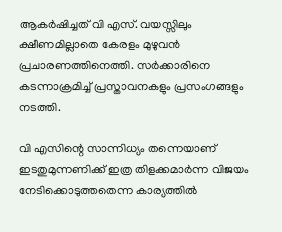ആകര്‍ഷിച്ചത് വി എസ്. വയസ്സിലും ക്ഷീണമില്ലാതെ കേരളം മുഴുവന്‍ പ്രചാരണത്തിനെത്തി. സര്‍ക്കാരിനെ കടന്നാക്രമിച്ച് പ്രസ്താവനകളും പ്രസംഗങ്ങളും നടത്തി.

വി എസിന്റെ സാന്നിധ്യം തന്നെയാണ് ഇടതുമുന്നണിക്ക് ഇത്ര തിളക്കമാര്‍ന്ന വിജയം നേടിക്കൊടുത്തതെന്ന കാര്യത്തില്‍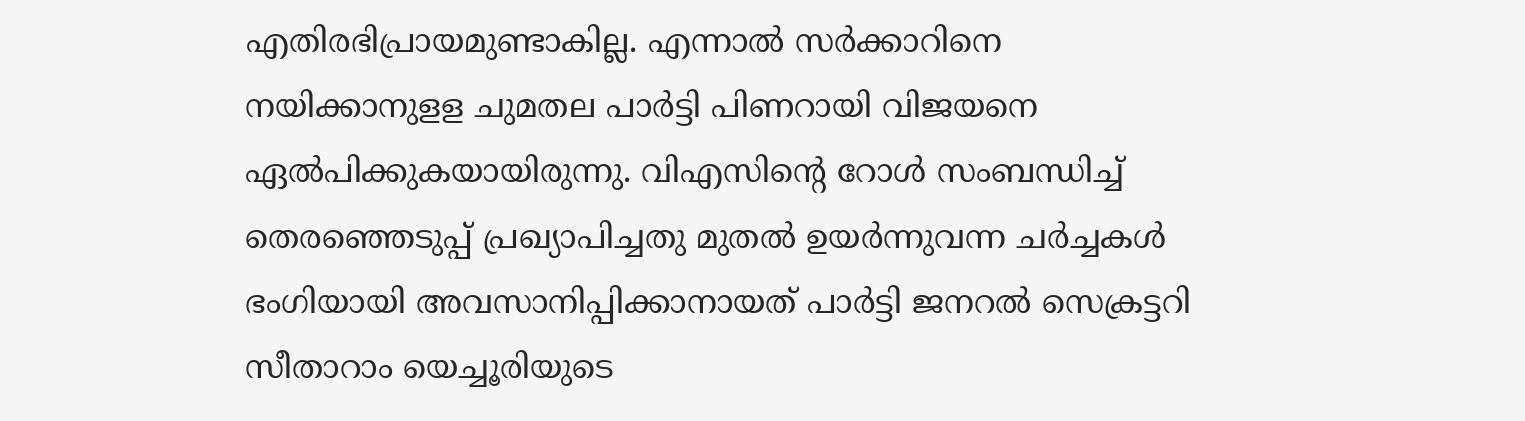എതിരഭിപ്രായമുണ്ടാകില്ല. എന്നാല്‍ സര്‍ക്കാറിനെ നയിക്കാനുളള ചുമതല പാര്‍ട്ടി പിണറായി വിജയനെ ഏല്‍പിക്കുകയായിരുന്നു. വിഎസിന്റെ റോള്‍ സംബന്ധിച്ച് തെരഞ്ഞെടുപ്പ് പ്രഖ്യാപിച്ചതു മുതല്‍ ഉയര്‍ന്നുവന്ന ചര്‍ച്ചകള്‍ ഭംഗിയായി അവസാനിപ്പിക്കാനായത് പാര്‍ട്ടി ജനറല്‍ സെക്രട്ടറി സീതാറാം യെച്ചൂരിയുടെ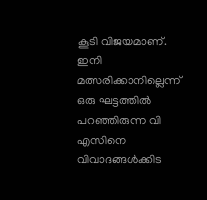കൂടി വിജയമാണ്.
ഇനി മത്സരിക്കാനില്ലെന്ന് ഒരു ഘട്ടത്തില്‍ പറഞ്ഞിരുന്ന വി എസിനെ വിവാദങ്ങള്‍ക്കിട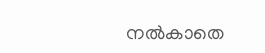നല്‍കാതെ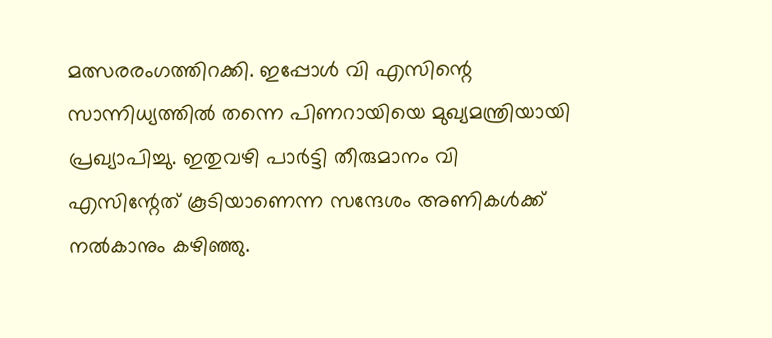മത്സരരംഗത്തിറക്കി. ഇപ്പോള്‍ വി എസിന്റെ സാന്നിധ്യത്തില്‍ തന്നെ പിണറായിയെ മുഖ്യമന്ത്രിയായി പ്രഖ്യാപിച്ചു. ഇതുവഴി പാര്‍ട്ടി തീരുമാനം വി എസിന്റേത് കൂടിയാണെന്ന സന്ദേശം അണികള്‍ക്ക് നല്‍കാനും കഴിഞ്ഞു.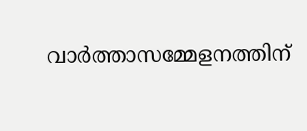വാര്‍ത്താസമ്മേളനത്തിന്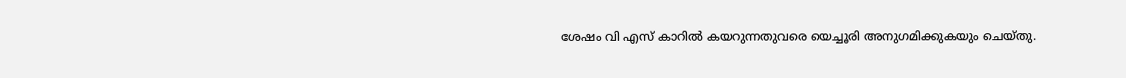ശേഷം വി എസ് കാറില്‍ കയറുന്നതുവരെ യെച്ചൂരി അനുഗമിക്കുകയും ചെയ്തു.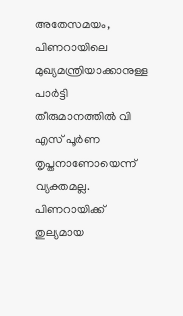അതേസമയം, പിണറായിലെ മുഖ്യമന്ത്രിയാക്കാനുള്ള പാര്‍ട്ടി തീരുമാനത്തില്‍ വി എസ് പൂര്‍ണ തൃപ്തനാണോയെന്ന് വ്യക്തമല്ല. പിണറായിക്ക് തുല്യമായ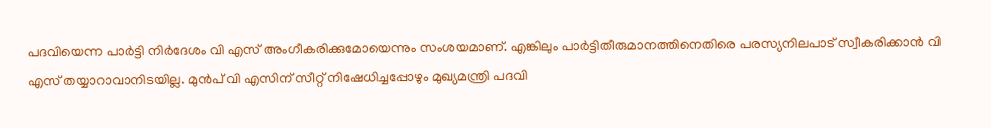പദവിയെന്ന പാര്‍ട്ടി നിര്‍ദേശം വി എസ് അംഗീകരിക്കുമോയെന്നും സംശയമാണ്. എങ്കിലും പാര്‍ട്ടിതീരുമാനത്തിനെതിരെ പരസ്യനിലപാട് സ്വീകരിക്കാന്‍ വി എസ് തയ്യാറാവാനിടയില്ല. മുന്‍പ് വി എസിന് സീറ്റ് നിഷേധിച്ചപ്പോഴും മുഖ്യമന്ത്രി പദവി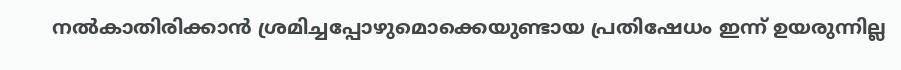നല്‍കാതിരിക്കാന്‍ ശ്രമിച്ചപ്പോഴുമൊക്കെയുണ്ടായ പ്രതിഷേധം ഇന്ന് ഉയരുന്നില്ല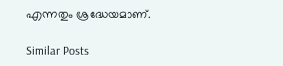എന്നതും ശ്രദ്ധേയമാണ്.

Similar Posts